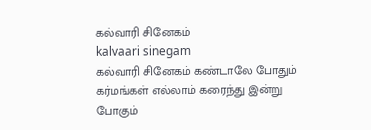கல்வாரி சினேகம்
kalvaari sinegam
கல்வாரி சினேகம் கண்டாலே போதும் கர்மங்கள் எல்லாம் கரைந்து இன்று போகும்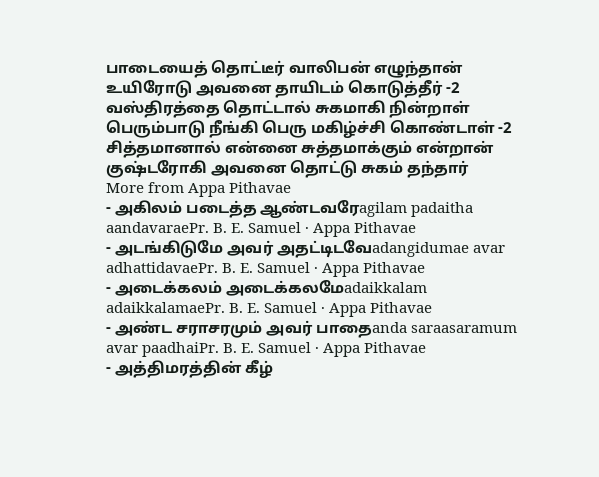பாடையைத் தொட்டீர் வாலிபன் எழுந்தான் உயிரோடு அவனை தாயிடம் கொடுத்தீர் -2
வஸ்திரத்தை தொட்டால் சுகமாகி நின்றாள் பெரும்பாடு நீங்கி பெரு மகிழ்ச்சி கொண்டாள் -2
சித்தமானால் என்னை சுத்தமாக்கும் என்றான் குஷ்டரோகி அவனை தொட்டு சுகம் தந்தார்
More from Appa Pithavae
- அகிலம் படைத்த ஆண்டவரேagilam padaitha aandavaraePr. B. E. Samuel · Appa Pithavae
- அடங்கிடுமே அவர் அதட்டிடவேadangidumae avar adhattidavaePr. B. E. Samuel · Appa Pithavae
- அடைக்கலம் அடைக்கலமேadaikkalam adaikkalamaePr. B. E. Samuel · Appa Pithavae
- அண்ட சராசரமும் அவர் பாதைanda saraasaramum avar paadhaiPr. B. E. Samuel · Appa Pithavae
- அத்திமரத்தின் கீழ்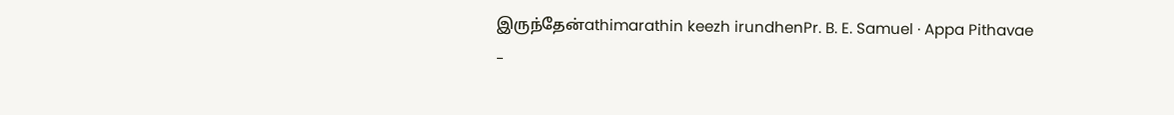இருந்தேன்athimarathin keezh irundhenPr. B. E. Samuel · Appa Pithavae
-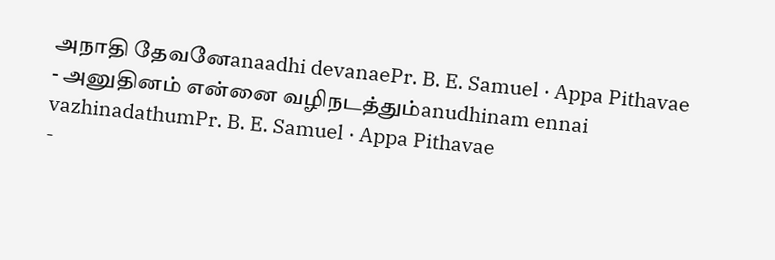அநாதி தேவனேanaadhi devanaePr. B. E. Samuel · Appa Pithavae
- அனுதினம் என்னை வழிநடத்தும்anudhinam ennai vazhinadathumPr. B. E. Samuel · Appa Pithavae
-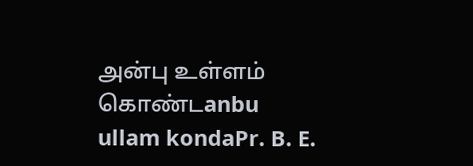அன்பு உள்ளம் கொண்டanbu ullam kondaPr. B. E.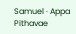Samuel · Appa Pithavae